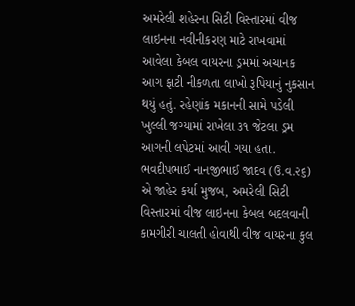અમરેલી શહેરના સિટી વિસ્તારમાં વીજ લાઇનના નવીનીકરણ માટે રાખવામાં આવેલા કેબલ વાયરના ડ્રમમાં અચાનક આગ ફાટી નીકળતા લાખો રૂપિયાનું નુકસાન થયું હતું. રહેણાંક મકાનની સામે પડેલી ખુલ્લી જગ્યામાં રાખેલા ૩૧ જેટલા ડ્રમ આગની લપેટમાં આવી ગયા હતા. ભવદીપભાઈ નાનજીભાઈ જાદવ (ઉ.વ.૨૬) એ જાહેર કર્યા મુજબ, અમરેલી સિટી વિસ્તારમાં વીજ લાઇનના કેબલ બદલવાની કામગીરી ચાલતી હોવાથી વીજ વાયરના કુલ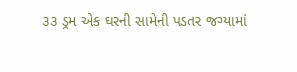૩૩ ડ્રમ એક ઘરની સામેની પડતર જગ્યામાં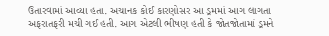ઉતારવામાં આવ્યા હતા. અચાનક કોઈ કારણોસર આ ડ્રમમાં આગ લાગતા અફરાતફરી મચી ગઈ હતી. આગ એટલી ભીષણ હતી કે જોતજોતામાં ડ્રમને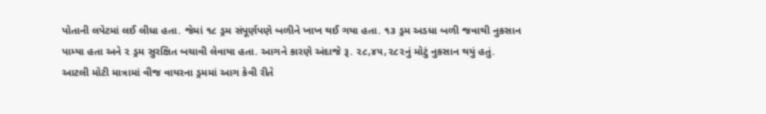પોતાની લપેટમાં લઈ લીધા હતા. જેમાં ૧૮ ડ્રમ સંપૂર્ણપણે બળીને ખાખ થઈ ગયા હતા. ૧૩ ડ્રમ અડધા બળી જવાથી નુકસાન પામ્યા હતા અને ૨ ડ્રમ સુરક્ષિત બચાવી લેવાયા હતા. આગને કારણે અંદાજે રૂ. ૨૮,૪૫,૨૮૨નું મોટું નુકસાન થયું હતું. આટલી મોટી માત્રામાં વીજ વાયરના ડ્રમમાં આગ કેવી રીતે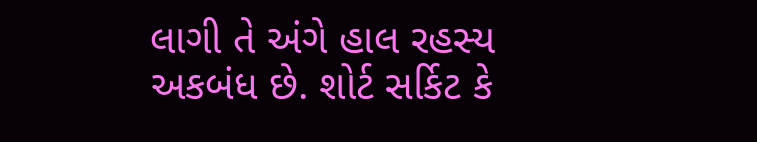લાગી તે અંગે હાલ રહસ્ય અકબંધ છે. શોર્ટ સર્કિટ કે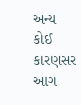અન્ય કોઈ કારણસર આગ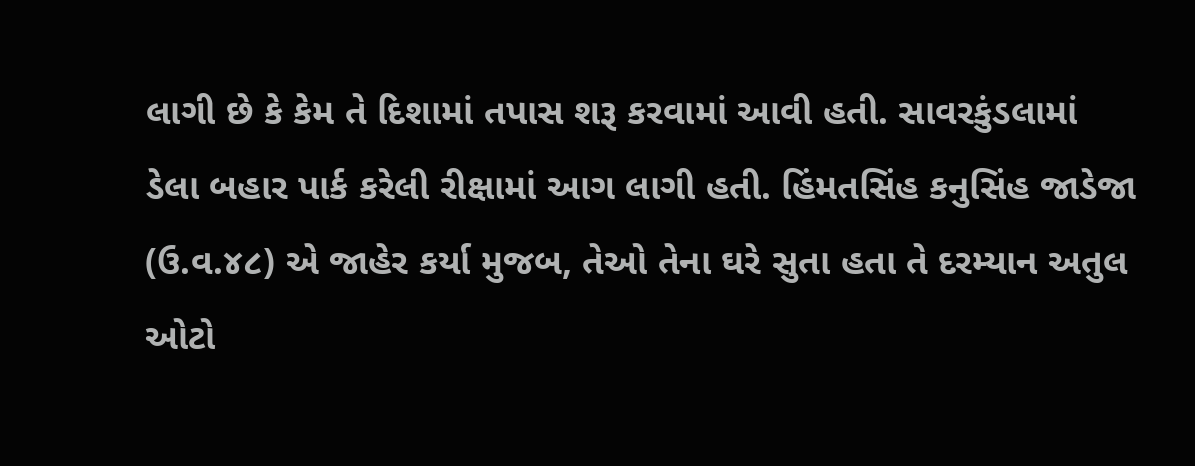લાગી છે કે કેમ તે દિશામાં તપાસ શરૂ કરવામાં આવી હતી. સાવરકુંડલામાં ડેલા બહાર પાર્ક કરેલી રીક્ષામાં આગ લાગી હતી. હિંમતસિંહ કનુસિંહ જાડેજા (ઉ.વ.૪૮) એ જાહેર કર્યા મુજબ, તેઓ તેના ઘરે સુતા હતા તે દરમ્યાન અતુલ ઓટો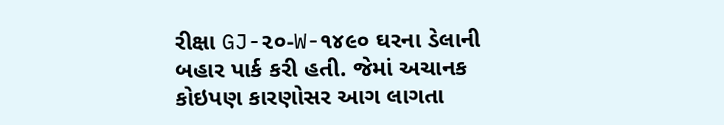રીક્ષા GJ-૨૦-W-૧૪૯૦ ઘરના ડેલાની બહાર પાર્ક કરી હતી. જેમાં અચાનક કોઇપણ કારણોસર આગ લાગતા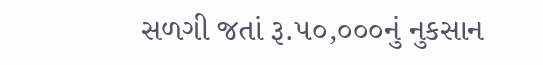સળગી જતાં રૂ.૫૦,૦૦૦નું નુકસાન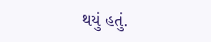થયું હતું.